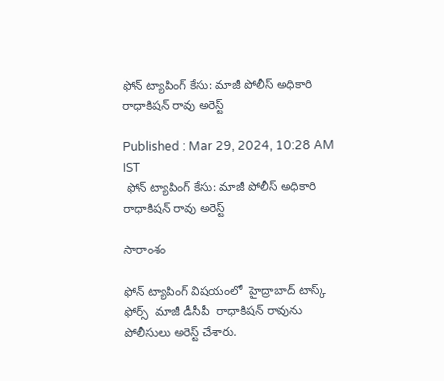ఫోన్ ట్యాపింగ్ కేసు: మాజీ పోలీస్ అధికారి రాధాకిషన్ రావు అరెస్ట్

Published : Mar 29, 2024, 10:28 AM IST
 ఫోన్ ట్యాపింగ్ కేసు: మాజీ పోలీస్ అధికారి రాధాకిషన్ రావు అరెస్ట్

సారాంశం

ఫోన్ ట్యాపింగ్ విషయంలో  హైద్రాబాద్ టాస్క్ ఫోర్స్  మాజీ డీసీపీ  రాధాకిషన్ రావును పోలీసులు అరెస్ట్ చేశారు.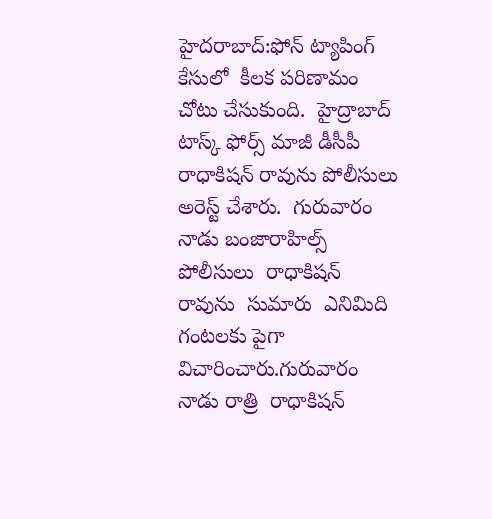హైదరాబాద్:ఫోన్ ట్యాపింగ్ కేసులో  కీలక పరిణామం చోటు చేసుకుంది.  హైద్రాబాద్ టాస్క్ ఫోర్స్ మాజీ డీసీపీ రాధాకిషన్ రావును పోలీసులు అరెస్ట్ చేశారు.  గురువారం నాడు బంజారాహిల్స్ పోలీసులు  రాధాకిషన్ రావును  సుమారు  ఎనిమిది గంటలకు పైగా విచారించారు.గురువారం నాడు రాత్రి  రాధాకిషన్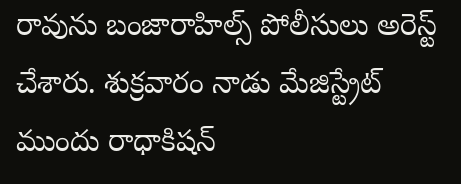రావును బంజారాహిల్స్ పోలీసులు అరెస్ట్ చేశారు. శుక్రవారం నాడు మేజిస్ట్రేట్  ముందు రాధాకిషన్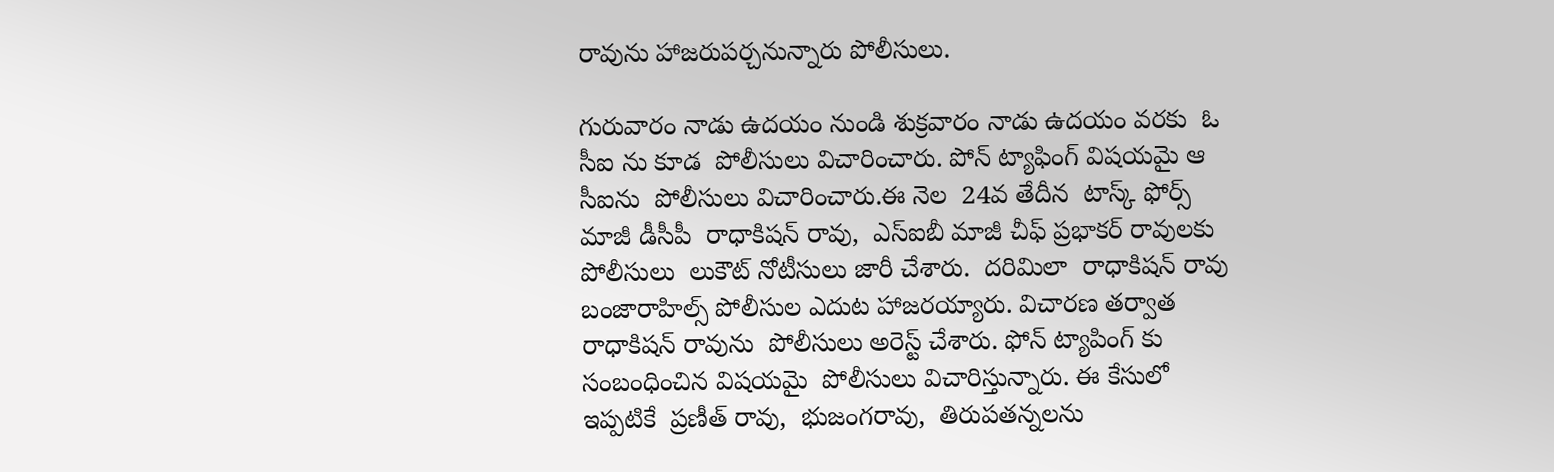రావును హాజరుపర్చనున్నారు పోలీసులు.

గురువారం నాడు ఉదయం నుండి శుక్రవారం నాడు ఉదయం వరకు  ఓ సీఐ ను కూడ  పోలీసులు విచారించారు. పోన్ ట్యాఫింగ్ విషయమై ఆ సీఐను  పోలీసులు విచారించారు.ఈ నెల  24వ తేదీన  టాస్క్ ఫోర్స్ మాజీ డీసీపీ  రాధాకిషన్ రావు,  ఎస్ఐబీ మాజీ చీఫ్ ప్రభాకర్ రావులకు  పోలీసులు  లుకౌట్ నోటీసులు జారీ చేశారు.  దరిమిలా  రాధాకిషన్ రావు  బంజారాహిల్స్ పోలీసుల ఎదుట హాజరయ్యారు. విచారణ తర్వాత రాధాకిషన్ రావును  పోలీసులు అరెస్ట్ చేశారు. ఫోన్ ట్యాపింగ్ కు సంబంధించిన విషయమై  పోలీసులు విచారిస్తున్నారు. ఈ కేసులో ఇప్పటికే  ప్రణీత్ రావు,  భుజంగరావు,  తిరుపతన్నలను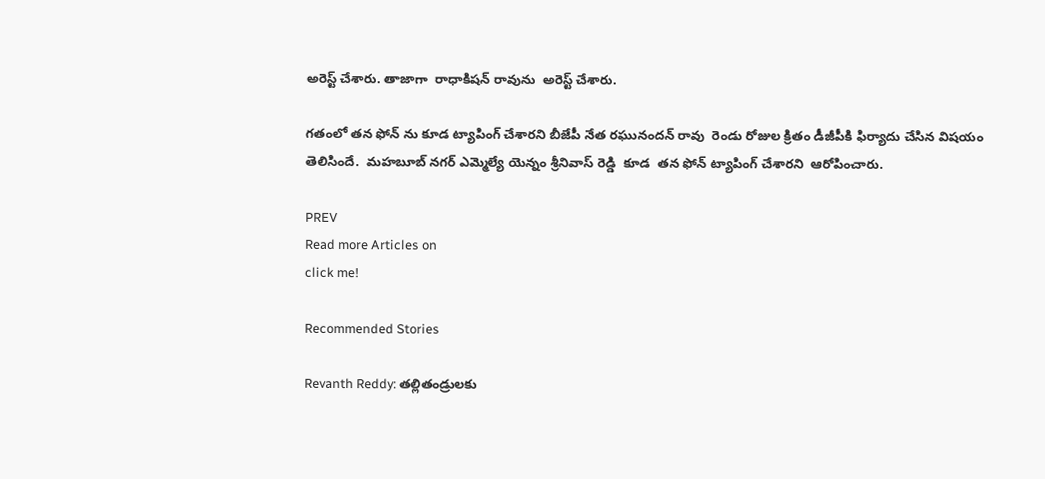అరెస్ట్ చేశారు. తాజాగా  రాధాకిషన్ రావును  అరెస్ట్ చేశారు.

గతంలో తన ఫోన్ ను కూడ ట్యాపింగ్ చేశారని బీజేపీ నేత రఘునందన్ రావు  రెండు రోజుల క్రితం డీజీపీకి ఫిర్యాదు చేసిన విషయం తెలిసిందే.  మహబూబ్ నగర్ ఎమ్మెల్యే యెన్నం శ్రీనివాస్ రెడ్డి  కూడ  తన ఫోన్ ట్యాపింగ్ చేశారని  ఆరోపించారు.

PREV
Read more Articles on
click me!

Recommended Stories

Revanth Reddy: తల్లితండ్రులకు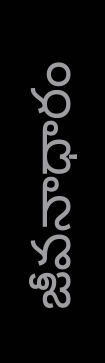జీవనాధారం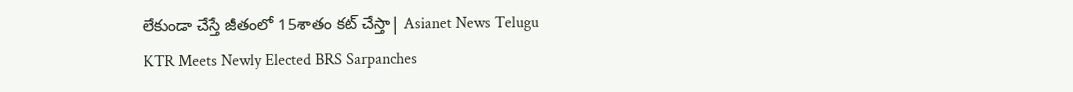లేకుండా చేస్తే జీతంలో 15శాతం కట్ చేస్తా| Asianet News Telugu
KTR Meets Newly Elected BRS Sarpanches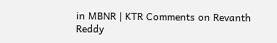in MBNR | KTR Comments on Revanth Reddy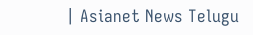| Asianet News Telugu